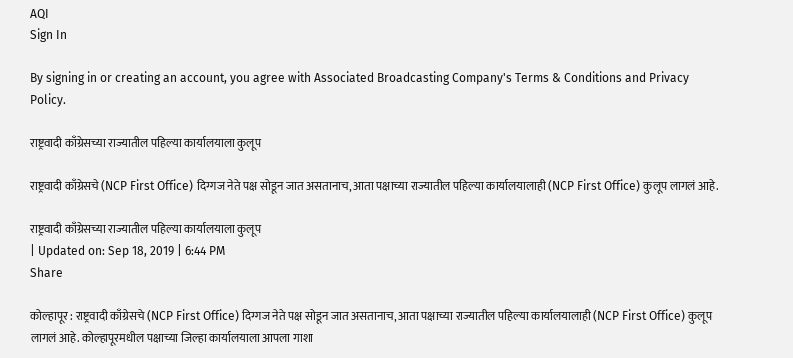AQI
Sign In

By signing in or creating an account, you agree with Associated Broadcasting Company's Terms & Conditions and Privacy Policy.

राष्ट्रवादी काँग्रेसच्या राज्यातील पहिल्या कार्यालयाला कुलूप

राष्ट्रवादी काँग्रेसचे (NCP First Office) दिग्गज नेते पक्ष सोडून जात असतानाच, आता पक्षाच्या राज्यातील पहिल्या कार्यालयालाही (NCP First Office) कुलूप लागलं आहे.

राष्ट्रवादी काँग्रेसच्या राज्यातील पहिल्या कार्यालयाला कुलूप
| Updated on: Sep 18, 2019 | 6:44 PM
Share

कोल्हापूर : राष्ट्रवादी काँग्रेसचे (NCP First Office) दिग्गज नेते पक्ष सोडून जात असतानाच, आता पक्षाच्या राज्यातील पहिल्या कार्यालयालाही (NCP First Office) कुलूप लागलं आहे. कोल्हापूरमधील पक्षाच्या जिल्हा कार्यालयाला आपला गाशा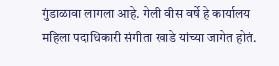गुंडाळावा लागला आहे. गेली वीस वर्षे हे कार्यालय महिला पदाधिकारी संगीता खाडे यांच्या जागेत होतं.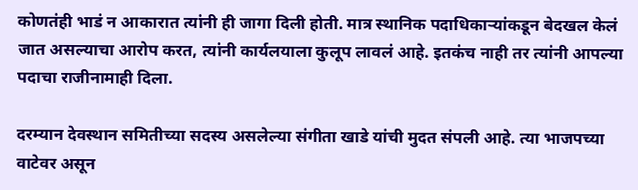कोणतंही भाडं न आकारात त्यांनी ही जागा दिली होती. मात्र स्थानिक पदाधिकाऱ्यांकडून बेदखल केलं जात असल्याचा आरोप करत, त्यांनी कार्यलयाला कुलूप लावलं आहे. इतकंच नाही तर त्यांनी आपल्या पदाचा राजीनामाही दिला.

दरम्यान देवस्थान समितीच्या सदस्य असलेल्या संगीता खाडे यांची मुदत संपली आहे. त्या भाजपच्या वाटेवर असून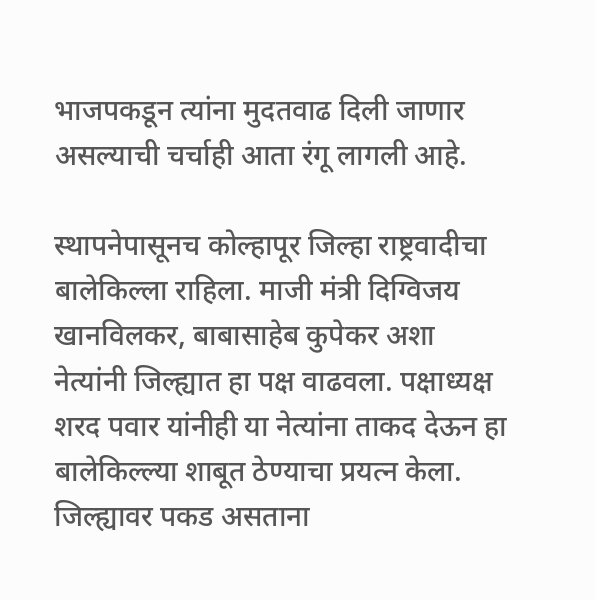भाजपकडून त्यांना मुदतवाढ दिली जाणार असल्याची चर्चाही आता रंगू लागली आहे.

स्थापनेपासूनच कोल्हापूर जिल्हा राष्ट्रवादीचा बालेकिल्ला राहिला. माजी मंत्री दिग्विजय खानविलकर, बाबासाहेब कुपेकर अशा नेत्यांनी जिल्ह्यात हा पक्ष वाढवला. पक्षाध्यक्ष शरद पवार यांनीही या नेत्यांना ताकद देऊन हा बालेकिल्ल्या शाबूत ठेण्याचा प्रयत्न केला. जिल्ह्यावर पकड असताना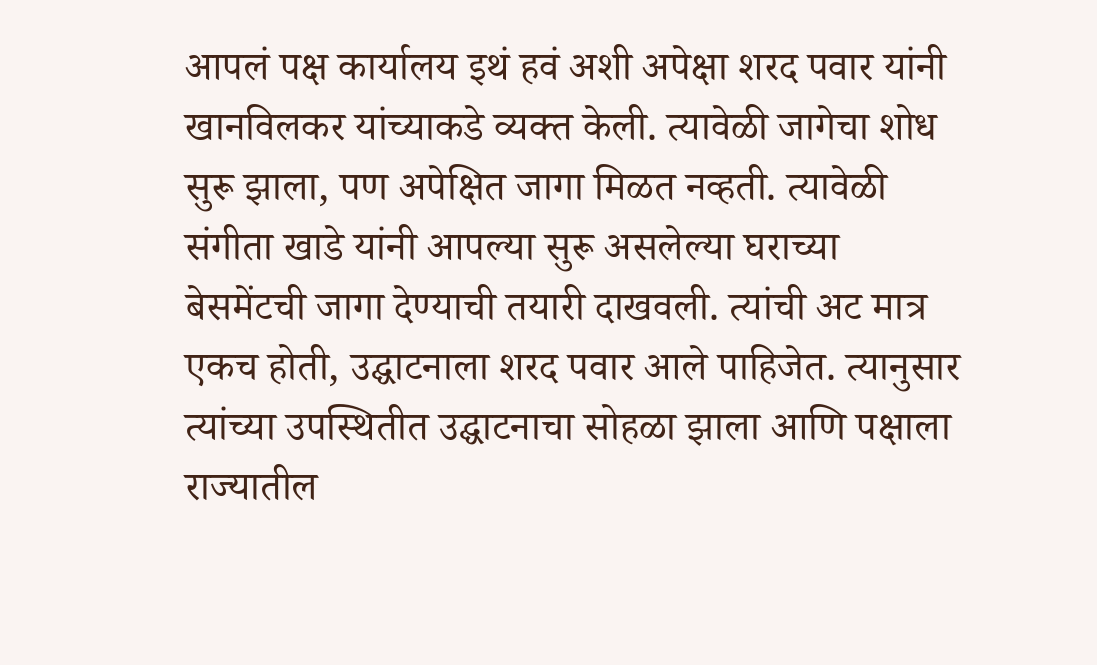आपलं पक्ष कार्यालय इथं हवं अशी अपेक्षा शरद पवार यांनी खानविलकर यांच्याकडे व्यक्त केली. त्यावेळी जागेचा शोध सुरू झाला, पण अपेक्षित जागा मिळत नव्हती. त्यावेळी संगीता खाडे यांनी आपल्या सुरू असलेल्या घराच्या बेसमेंटची जागा देण्याची तयारी दाखवली. त्यांची अट मात्र एकच होती, उद्घाटनाला शरद पवार आले पाहिजेत. त्यानुसार त्यांच्या उपस्थितीत उद्घाटनाचा सोहळा झाला आणि पक्षाला राज्यातील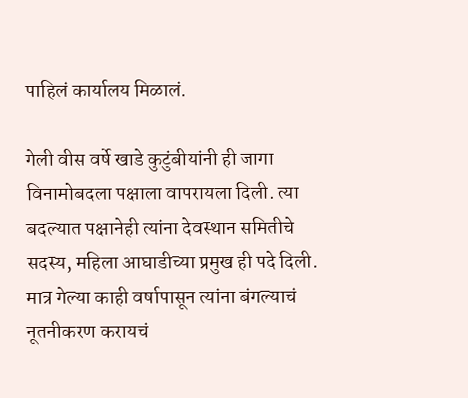पाहिलं कार्यालय मिळालं.

गेली वीस वर्षे खाडे कुटुंबीयांनी ही जागा विनामोबदला पक्षाला वापरायला दिली. त्या बदल्यात पक्षानेही त्यांना देवस्थान समितीचे सदस्य, महिला आघाडीच्या प्रमुख ही पदे दिली. मात्र गेल्या काही वर्षापासून त्यांना बंगल्याचं नूतनीकरण करायचं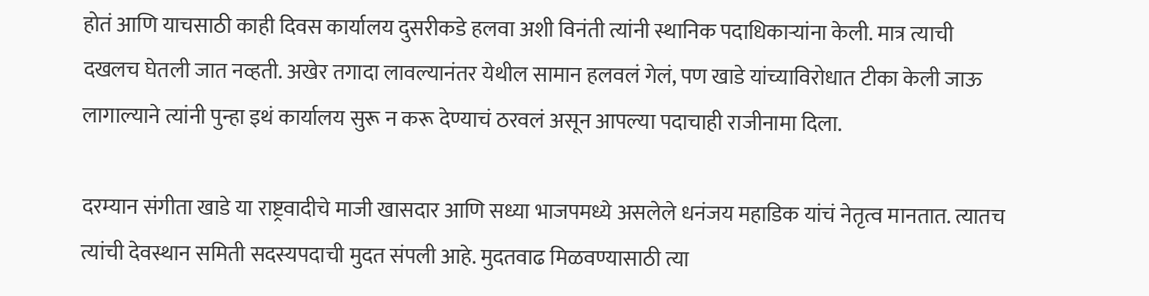होतं आणि याचसाठी काही दिवस कार्यालय दुसरीकडे हलवा अशी विनंती त्यांनी स्थानिक पदाधिकाऱ्यांना केली. मात्र त्याची दखलच घेतली जात नव्हती. अखेर तगादा लावल्यानंतर येथील सामान हलवलं गेलं, पण खाडे यांच्याविरोधात टीका केली जाऊ लागाल्याने त्यांनी पुन्हा इथं कार्यालय सुरू न करू देण्याचं ठरवलं असून आपल्या पदाचाही राजीनामा दिला.

दरम्यान संगीता खाडे या राष्ट्रवादीचे माजी खासदार आणि सध्या भाजपमध्ये असलेले धनंजय महाडिक यांचं नेतृत्व मानतात. त्यातच त्यांची देवस्थान समिती सदस्यपदाची मुदत संपली आहे. मुदतवाढ मिळवण्यासाठी त्या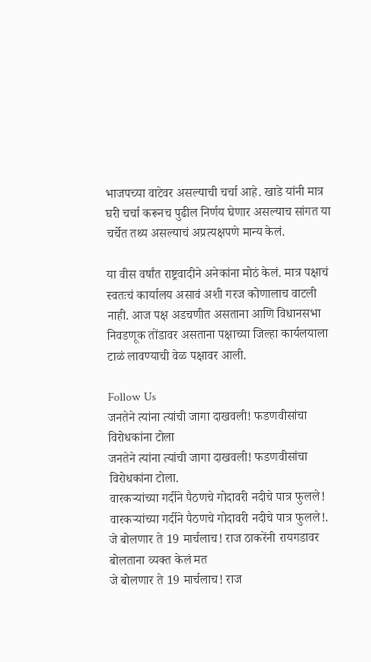भाजपच्या वाटेवर असल्याची चर्चा आहे. खाडे यांनी मात्र घरी चर्चा करूनच पुढील निर्णय घेणार असल्याच सांगत या चर्चेत तथ्य असल्याचं अप्रत्यक्षपणे मान्य केलं.

या वीस वर्षांत राष्ट्रवादीने अनेकांना मोठं केलं. मात्र पक्षाचं स्वतःचं कार्यालय असावं अशी गरज कोणालाच वाटली नाही. आज पक्ष अडचणीत असताना आणि विधानसभा निवडणूक तोंडावर असताना पक्षाच्या जिल्हा कार्यलयाला टाळं लावण्याची वेळ पक्षावर आली.

Follow Us
जनतेने त्यांना त्यांची जागा दाखवली! फडणवीसांचा विरोधकांना टोला
जनतेने त्यांना त्यांची जागा दाखवली! फडणवीसांचा विरोधकांना टोला.
वारकऱ्यांच्या गर्दीने पैठणचे गोदावरी नदीचे पात्र फुलले!
वारकऱ्यांच्या गर्दीने पैठणचे गोदावरी नदीचे पात्र फुलले!.
जे बोलणार ते 19 मार्चलाच! राज ठाकरेंनी रायगडावर बोलताना व्यक्त केलं मत
जे बोलणार ते 19 मार्चलाच! राज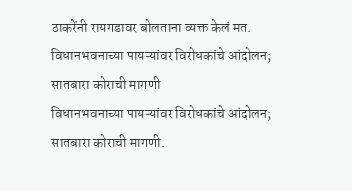ठाकरेंनी रायगडावर बोलताना व्यक्त केलं मत.
विधानभवनाच्या पायऱ्यांवर विरोधकांचे आंदोलन; सातबारा कोराची मागणी
विधानभवनाच्या पायऱ्यांवर विरोधकांचे आंदोलन; सातबारा कोराची मागणी.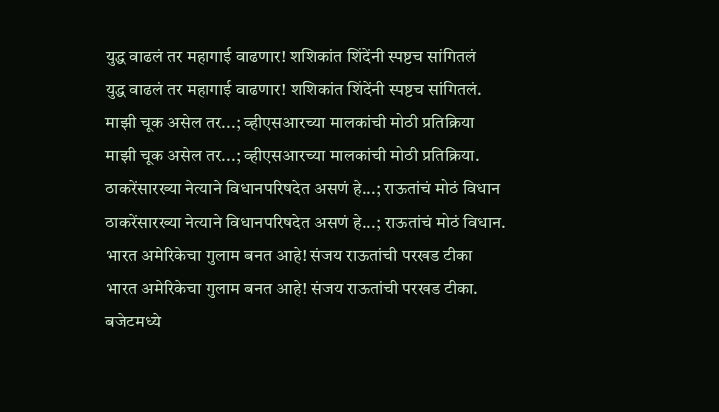युद्ध वाढलं तर महागाई वाढणार! शशिकांत शिंदेंनी स्पष्टच सांगितलं
युद्ध वाढलं तर महागाई वाढणार! शशिकांत शिंदेंनी स्पष्टच सांगितलं.
माझी चूक असेल तर...; व्हीएसआरच्या मालकांची मोठी प्रतिक्रिया
माझी चूक असेल तर...; व्हीएसआरच्या मालकांची मोठी प्रतिक्रिया.
ठाकरेंसारख्या नेत्याने विधानपरिषदेत असणं हे...; राऊतांचं मोठं विधान
ठाकरेंसारख्या नेत्याने विधानपरिषदेत असणं हे...; राऊतांचं मोठं विधान.
भारत अमेरिकेचा गुलाम बनत आहे! संजय राऊतांची परखड टीका
भारत अमेरिकेचा गुलाम बनत आहे! संजय राऊतांची परखड टीका.
बजेटमध्ये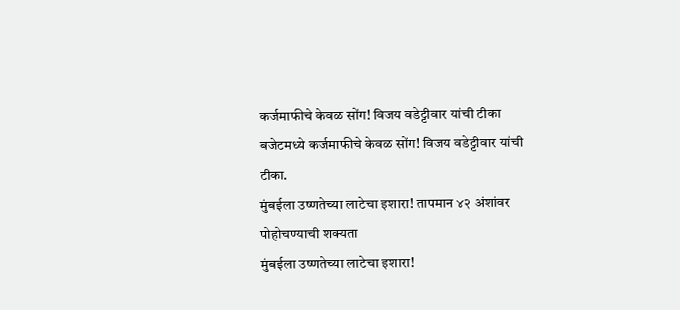कर्जमाफीचे केवळ सोंग! विजय वडेट्टीवार यांची टीका
बजेटमध्ये कर्जमाफीचे केवळ सोंग! विजय वडेट्टीवार यांची टीका.
मुंबईला उष्णतेच्या लाटेचा इशारा! तापमान ४२ अंशांवर पोहोचण्याची शक्यता
मुंबईला उष्णतेच्या लाटेचा इशारा!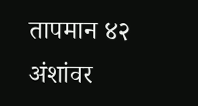तापमान ४२ अंशांवर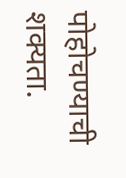पोहोचण्याची शक्यता.